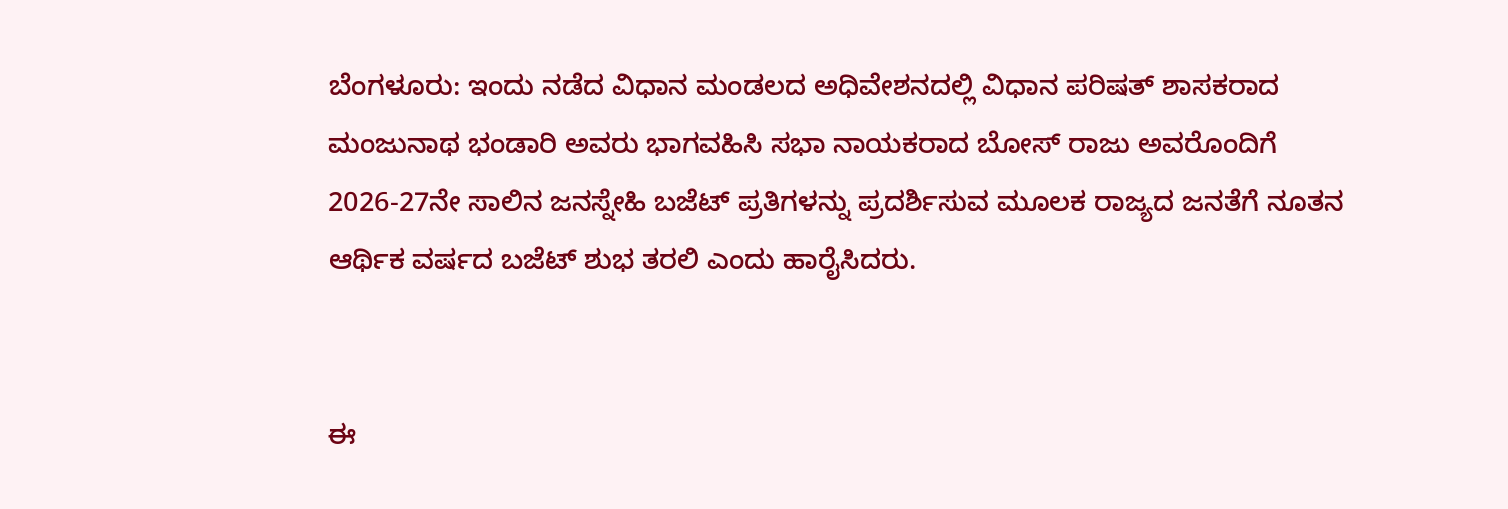ಬೆಂಗಳೂರು: ಇಂದು ನಡೆದ ವಿಧಾನ ಮಂಡಲದ ಅಧಿವೇಶನದಲ್ಲಿ ವಿಧಾನ ಪರಿಷತ್ ಶಾಸಕರಾದ ಮಂಜುನಾಥ ಭಂಡಾರಿ ಅವರು ಭಾಗವಹಿಸಿ ಸಭಾ ನಾಯಕರಾದ ಬೋಸ್ ರಾಜು ಅವರೊಂದಿಗೆ 2026-27ನೇ ಸಾಲಿನ ಜನಸ್ನೇಹಿ ಬಜೆಟ್ ಪ್ರತಿಗಳನ್ನು ಪ್ರದರ್ಶಿಸುವ ಮೂಲಕ ರಾಜ್ಯದ ಜನತೆಗೆ ನೂತನ ಆರ್ಥಿಕ ವರ್ಷದ ಬಜೆಟ್ ಶುಭ ತರಲಿ ಎಂದು ಹಾರೈಸಿದರು.


ಈ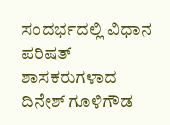ಸಂದರ್ಭದಲ್ಲಿ ವಿಧಾನ ಪರಿಷತ್ ಶಾಸಕರುಗಳಾದ ದಿನೇಶ್ ಗೂಳಿಗೌಡ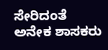ಸೇರಿದಂತೆ ಅನೇಕ ಶಾಸಕರು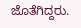ಜೊತೆಗಿದ್ದರು.